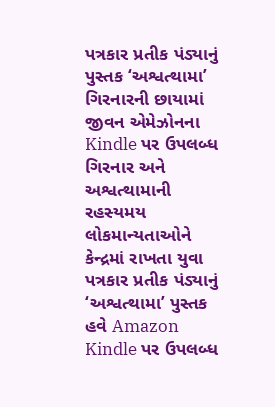પત્રકાર પ્રતીક પંડ્યાનું પુસ્તક ‘અશ્વત્થામા’ ગિરનારની છાયામાં જીવન એમેઝોનના Kindle પર ઉપલબ્ધ
ગિરનાર અને અશ્વત્થામાની રહસ્યમય લોકમાન્યતાઓને કેન્દ્રમાં રાખતા યુવા પત્રકાર પ્રતીક પંડ્યાનું ‘અશ્વત્થામા’ પુસ્તક હવે Amazon Kindle પર ઉપલબ્ધ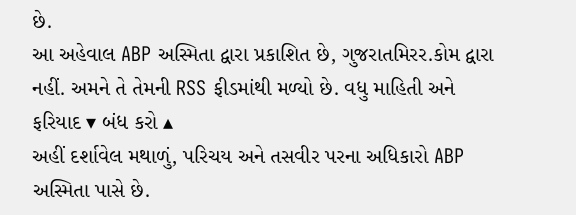છે.
આ અહેવાલ ABP અસ્મિતા દ્વારા પ્રકાશિત છે, ગુજરાતમિરર.કોમ દ્વારા નહીં. અમને તે તેમની RSS ફીડમાંથી મળ્યો છે. વધુ માહિતી અને ફરિયાદ ▾ બંધ કરો ▴
અહીં દર્શાવેલ મથાળું, પરિચય અને તસવીર પરના અધિકારો ABP અસ્મિતા પાસે છે.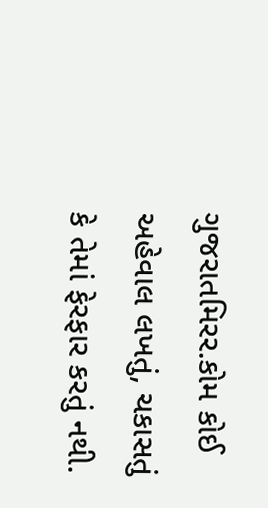ગુજરાતમિરર.કોમ કોઈ અહેવાલ લખતું, ચકાસતું કે તેમાં ફેરફાર કરતું નથી.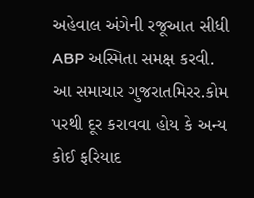અહેવાલ અંગેની રજૂઆત સીધી ABP અસ્મિતા સમક્ષ કરવી. આ સમાચાર ગુજરાતમિરર.કોમ પરથી દૂર કરાવવા હોય કે અન્ય કોઈ ફરિયાદ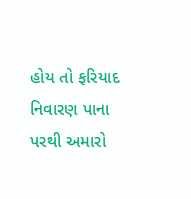હોય તો ફરિયાદ નિવારણ પાના પરથી અમારો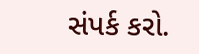સંપર્ક કરો.